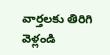వార్తలకు తిరిగి వెళ్లండి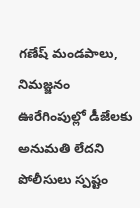గణేష్ మండపాలు, నిమజ్జనం ఊరేగింపుల్లో డీజేలకు అనుమతి లేదని పోలీసులు స్పష్టం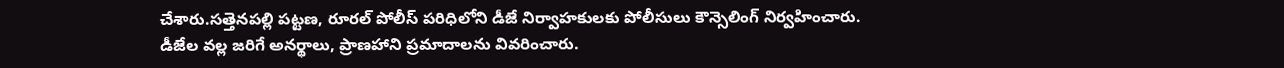చేశారు.సత్తెనపల్లి పట్టణ, రూరల్ పోలీస్ పరిధిలోని డీజే నిర్వాహకులకు పోలీసులు కౌన్సెలింగ్ నిర్వహించారు.
డీజేల వల్ల జరిగే అనర్థాలు, ప్రాణహాని ప్రమాదాలను వివరించారు.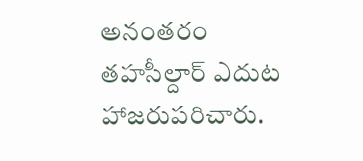అనంతరం తహసీల్దార్ ఎదుట హాజరుపరిచారు.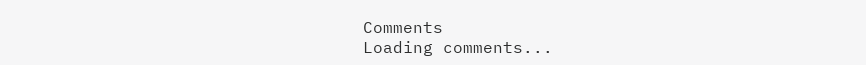Comments
Loading comments...